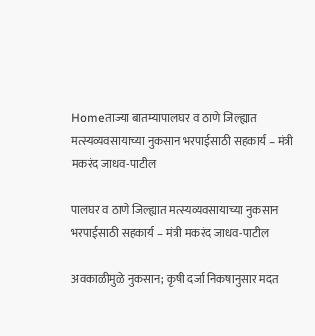Homeताज्या बातम्यापालघर व ठाणे जिल्ह्यात मत्स्यव्यवसायाच्या नुकसान भरपाईसाठी सहकार्य – मंत्री मकरंद जाधव-पाटील

पालघर व ठाणे जिल्ह्यात मत्स्यव्यवसायाच्या नुकसान भरपाईसाठी सहकार्य – मंत्री मकरंद जाधव-पाटील

अवकाळीमुळे नुकसान; कृषी दर्जा निकषानुसार मदत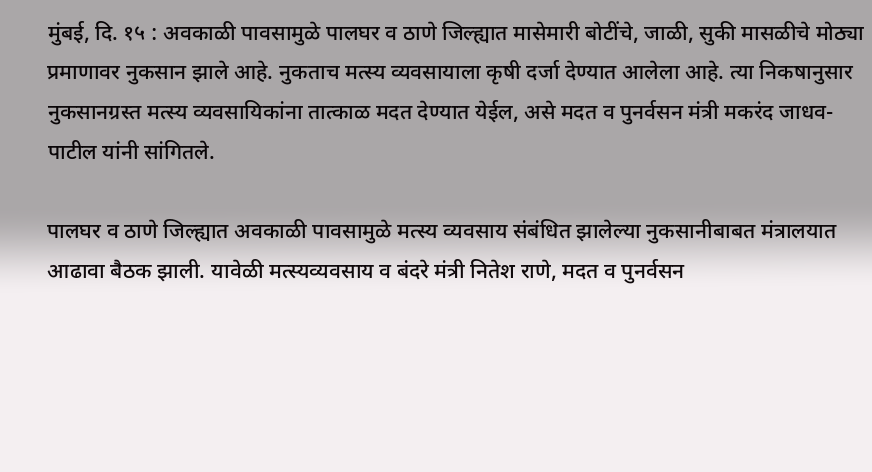मुंबई, दि. १५ : अवकाळी पावसामुळे पालघर व ठाणे जिल्ह्यात मासेमारी बोटींचे, जाळी, सुकी मासळीचे मोठ्या प्रमाणावर नुकसान झाले आहे. नुकताच मत्स्य व्यवसायाला कृषी दर्जा देण्यात आलेला आहे. त्या निकषानुसार नुकसानग्रस्त मत्स्य व्यवसायिकांना तात्काळ मदत देण्यात येईल, असे मदत व पुनर्वसन मंत्री मकरंद जाधव-पाटील यांनी सांगितले.

पालघर व ठाणे जिल्ह्यात अवकाळी पावसामुळे मत्स्य व्यवसाय संबंधित झालेल्या नुकसानीबाबत मंत्रालयात आढावा बैठक झाली. यावेळी मत्स्यव्यवसाय व बंदरे मंत्री नितेश राणे, मदत व पुनर्वसन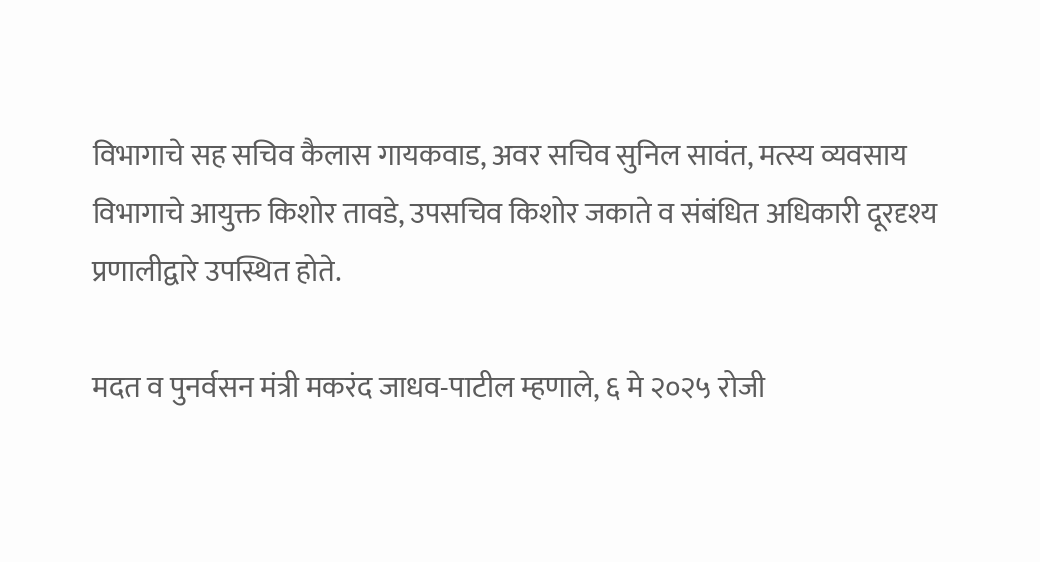विभागाचे सह सचिव कैलास गायकवाड, अवर सचिव सुनिल सावंत, मत्स्य व्यवसाय विभागाचे आयुक्त किशोर तावडे, उपसचिव किशोर जकाते व संबंधित अधिकारी दूरदृश्य प्रणालीद्वारे उपस्थित होते.

मदत व पुनर्वसन मंत्री मकरंद जाधव-पाटील म्हणाले, ६ मे २०२५ रोजी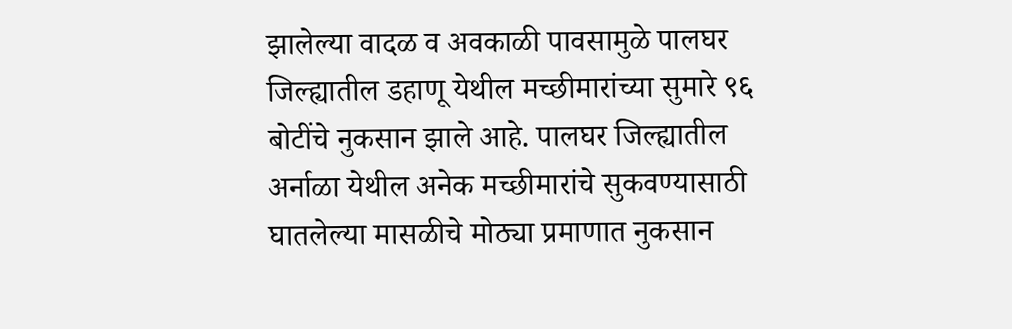झालेल्या वादळ व अवकाळी पावसामुळे पालघर जिल्ह्यातील डहाणू येथील मच्छीमारांच्या सुमारे ९६ बोटींचे नुकसान झाले आहे. पालघर जिल्ह्यातील अर्नाळा येथील अनेक मच्छीमारांचे सुकवण्यासाठी घातलेल्या मासळीचे मोठ्या प्रमाणात नुकसान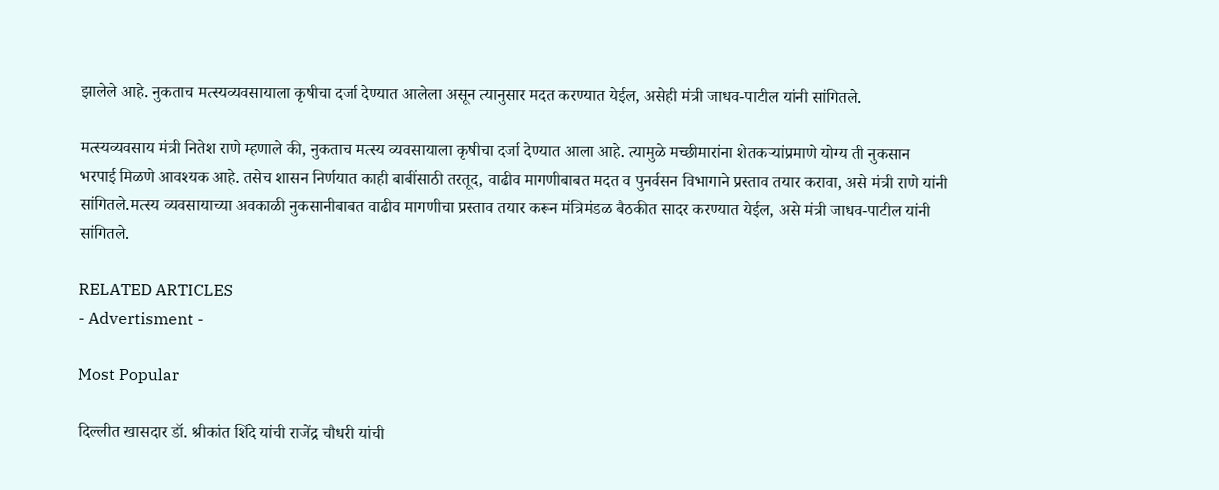झालेले आहे. नुकताच मत्स्यव्यवसायाला कृषीचा दर्जा देण्यात आलेला असून त्यानुसार मदत करण्यात येईल, असेही मंत्री जाधव-पाटील यांनी सांगितले.

मत्स्यव्यवसाय मंत्री नितेश राणे म्हणाले की, नुकताच मत्स्य व्यवसायाला कृषीचा दर्जा देण्यात आला आहे. त्यामुळे मच्छीमारांना शेतकऱ्यांप्रमाणे योग्य ती नुकसान भरपाई मिळणे आवश्यक आहे. तसेच शासन निर्णयात काही बाबींसाठी तरतूद, वाढीव मागणीबाबत मदत व पुनर्वसन विभागाने प्रस्ताव तयार करावा, असे मंत्री राणे यांनी सांगितले.मत्स्य व्यवसायाच्या अवकाळी नुकसानीबाबत वाढीव मागणीचा प्रस्ताव तयार करून मंत्रिमंडळ बैठकीत सादर करण्यात येईल, असे मंत्री जाधव-पाटील यांनी सांगितले.

RELATED ARTICLES
- Advertisment -

Most Popular

दिल्लीत खासदार डॉ. श्रीकांत शिंदे यांची राजेंद्र चौधरी यांची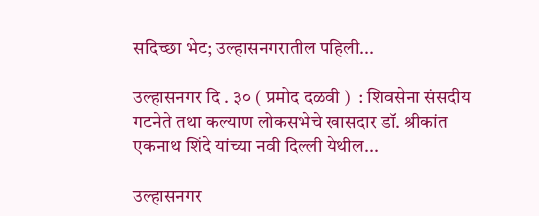सदिच्छा भेट; उल्हासनगरातील पहिली...

उल्हासनगर दि . ३० ( प्रमोद दळवी )  : शिवसेना संसदीय गटनेते तथा कल्याण लोकसभेचे खासदार डॉ. श्रीकांत एकनाथ शिंदे यांच्या नवी दिल्ली येथील...

उल्हासनगर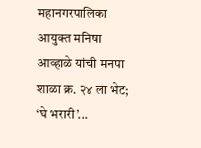महानगरपालिका आयुक्त मनिषा आव्हाळे यांची मनपा शाळा क्र. २४ ला भेट; ‘घे भरारी’...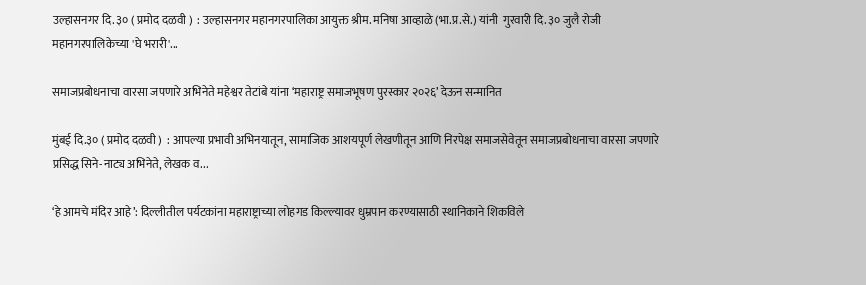उल्हासनगर दि. ३० ( प्रमोद दळवी )  : उल्हासनगर महानगरपालिका आयुक्त श्रीम. मनिषा आव्हाळे (भा.प्र.से.) यांनी  गुरवारी दि. ३० जुलै रोजी महानगरपालिकेच्या 'घे भरारी'...

समाजप्रबोधनाचा वारसा जपणारे अभिनेते महेश्वर तेटांबे यांना ‘महाराष्ट्र समाजभूषण पुरस्कार २०२६’ देऊन सन्मानित

मुंबई दि.३० ( प्रमोद दळवी )  : आपल्या प्रभावी अभिनयातून, सामाजिक आशयपूर्ण लेखणीतून आणि निरपेक्ष समाजसेवेतून समाजप्रबोधनाचा वारसा जपणारे प्रसिद्ध सिने-नाट्य अभिनेते, लेखक व...

‘हे आमचे मंदिर आहे’: दिल्लीतील पर्यटकांना महाराष्ट्राच्या लोहगड किल्ल्यावर धुम्रपान करण्यासाठी स्थानिकाने शिकविले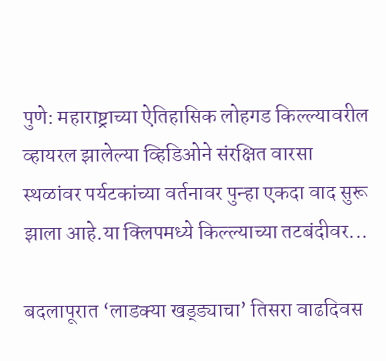पुणे: महाराष्ट्राच्या ऐतिहासिक लोहगड किल्ल्यावरील व्हायरल झालेल्या व्हिडिओने संरक्षित वारसा स्थळांवर पर्यटकांच्या वर्तनावर पुन्हा एकदा वाद सुरू झाला आहे.या क्लिपमध्ये किल्ल्याच्या तटबंदीवर...

बदलापूरात ‘लाडक्या खड्ड्याचा’ तिसरा वाढदिवस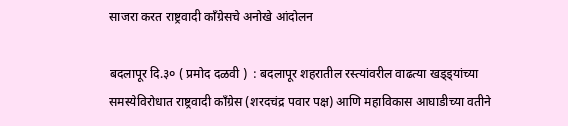साजरा करत राष्ट्रवादी काँग्रेसचे अनोखे आंदोलन

बदलापूर दि.३० ( प्रमोद दळवी )  : बदलापूर शहरातील रस्त्यांवरील वाढत्या खड्ड्यांच्या समस्येविरोधात राष्ट्रवादी काँग्रेस (शरदचंद्र पवार पक्ष) आणि महाविकास आघाडीच्या वतीने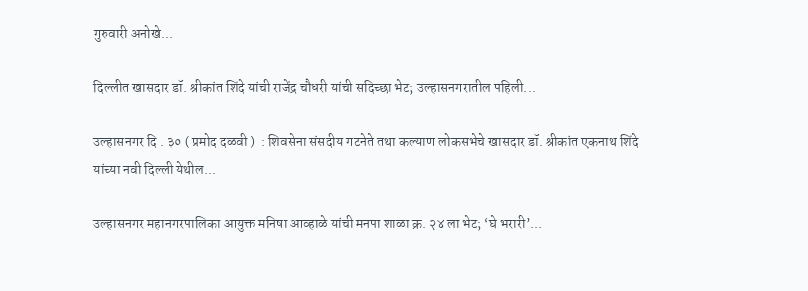गुरुवारी अनोखे...

दिल्लीत खासदार डॉ. श्रीकांत शिंदे यांची राजेंद्र चौधरी यांची सदिच्छा भेट; उल्हासनगरातील पहिली...

उल्हासनगर दि . ३० ( प्रमोद दळवी )  : शिवसेना संसदीय गटनेते तथा कल्याण लोकसभेचे खासदार डॉ. श्रीकांत एकनाथ शिंदे यांच्या नवी दिल्ली येथील...

उल्हासनगर महानगरपालिका आयुक्त मनिषा आव्हाळे यांची मनपा शाळा क्र. २४ ला भेट; ‘घे भरारी’...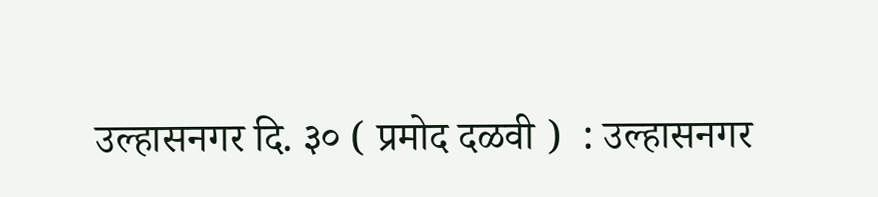उल्हासनगर दि. ३० ( प्रमोद दळवी )  : उल्हासनगर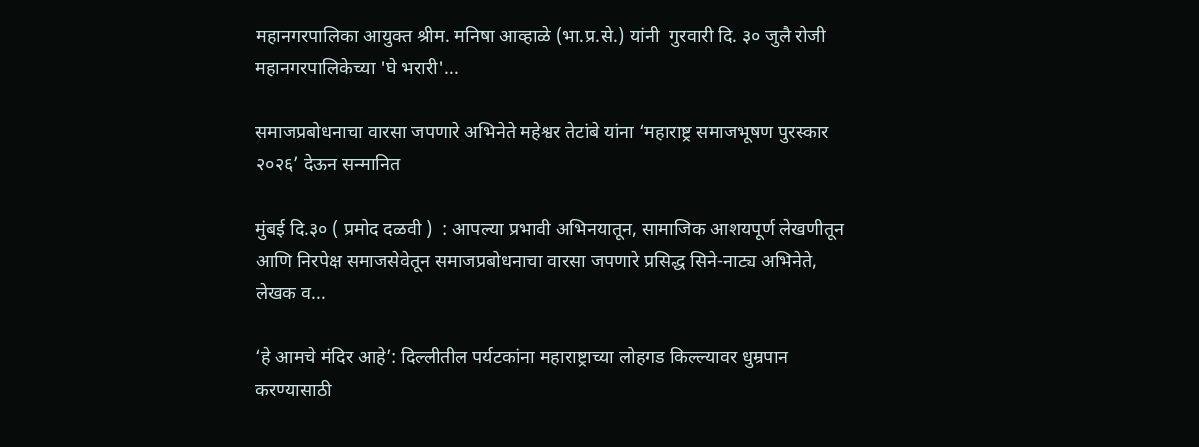महानगरपालिका आयुक्त श्रीम. मनिषा आव्हाळे (भा.प्र.से.) यांनी  गुरवारी दि. ३० जुलै रोजी महानगरपालिकेच्या 'घे भरारी'...

समाजप्रबोधनाचा वारसा जपणारे अभिनेते महेश्वर तेटांबे यांना ‘महाराष्ट्र समाजभूषण पुरस्कार २०२६’ देऊन सन्मानित

मुंबई दि.३० ( प्रमोद दळवी )  : आपल्या प्रभावी अभिनयातून, सामाजिक आशयपूर्ण लेखणीतून आणि निरपेक्ष समाजसेवेतून समाजप्रबोधनाचा वारसा जपणारे प्रसिद्ध सिने-नाट्य अभिनेते, लेखक व...

‘हे आमचे मंदिर आहे’: दिल्लीतील पर्यटकांना महाराष्ट्राच्या लोहगड किल्ल्यावर धुम्रपान करण्यासाठी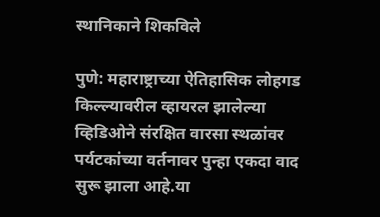स्थानिकाने शिकविले

पुणे: महाराष्ट्राच्या ऐतिहासिक लोहगड किल्ल्यावरील व्हायरल झालेल्या व्हिडिओने संरक्षित वारसा स्थळांवर पर्यटकांच्या वर्तनावर पुन्हा एकदा वाद सुरू झाला आहे.या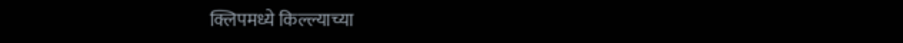क्लिपमध्ये किल्ल्याच्या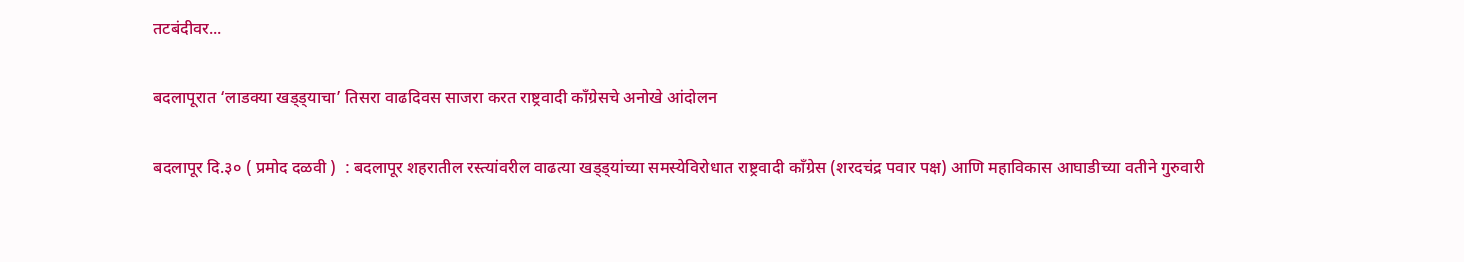तटबंदीवर...

बदलापूरात ‘लाडक्या खड्ड्याचा’ तिसरा वाढदिवस साजरा करत राष्ट्रवादी काँग्रेसचे अनोखे आंदोलन

बदलापूर दि.३० ( प्रमोद दळवी )  : बदलापूर शहरातील रस्त्यांवरील वाढत्या खड्ड्यांच्या समस्येविरोधात राष्ट्रवादी काँग्रेस (शरदचंद्र पवार पक्ष) आणि महाविकास आघाडीच्या वतीने गुरुवारी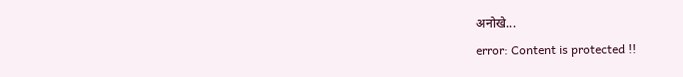अनोखे...
error: Content is protected !!